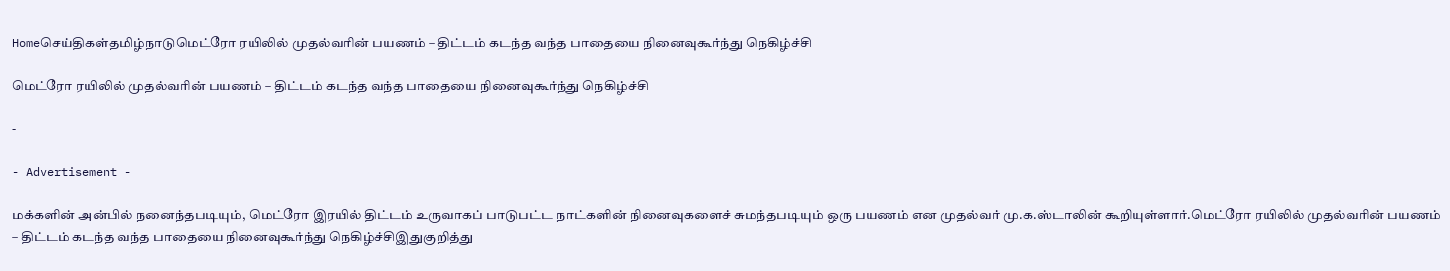Homeசெய்திகள்தமிழ்நாடுமெட்ரோ ரயிலில் முதல்வரின் பயணம் – திட்டம் கடந்த வந்த பாதையை நினைவுகூர்ந்து நெகிழ்ச்சி

மெட்ரோ ரயிலில் முதல்வரின் பயணம் – திட்டம் கடந்த வந்த பாதையை நினைவுகூர்ந்து நெகிழ்ச்சி

-

- Advertisement -

மக்களின் அன்பில் நனைந்தபடியும், மெட்ரோ இரயில் திட்டம் உருவாகப் பாடுபட்ட நாட்களின் நினைவுகளைச் சுமந்தபடியும் ஒரு பயணம் என முதல்வர் மு.க.ஸ்டாலின் கூறியுள்ளார்.மெட்ரோ ரயிலில் முதல்வரின் பயணம் – திட்டம் கடந்த வந்த பாதையை நினைவுகூர்ந்து நெகிழ்ச்சிஇதுகுறித்து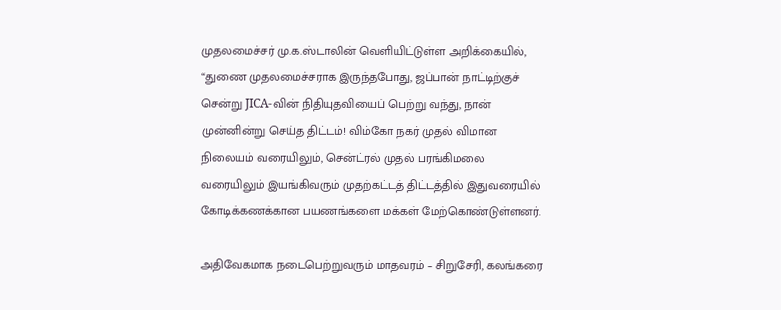முதலமைச்சர் மு.க.ஸ்டாலின் வெளியிட்டுள்ள அறிக்கையில், “துணை முதலமைச்சராக இருந்தபோது, ஜப்பான் நாட்டிற்குச் சென்று JICA-வின் நிதியுதவியைப் பெற்று வந்து, நான் முன்னின்று செய்த திட்டம்! விம்கோ நகர் முதல் விமான நிலையம் வரையிலும், சென்ட்ரல் முதல் பரங்கிமலை வரையிலும் இயங்கிவரும் முதற்கட்டத் திட்டத்தில் இதுவரையில் கோடிக்கணக்கான பயணங்களை மக்கள் மேற்கொண்டுள்ளனர்.

அதிவேகமாக நடைபெற்றுவரும் மாதவரம் – சிறுசேரி, கலங்கரை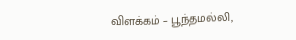விளக்கம் – பூந்தமல்லி,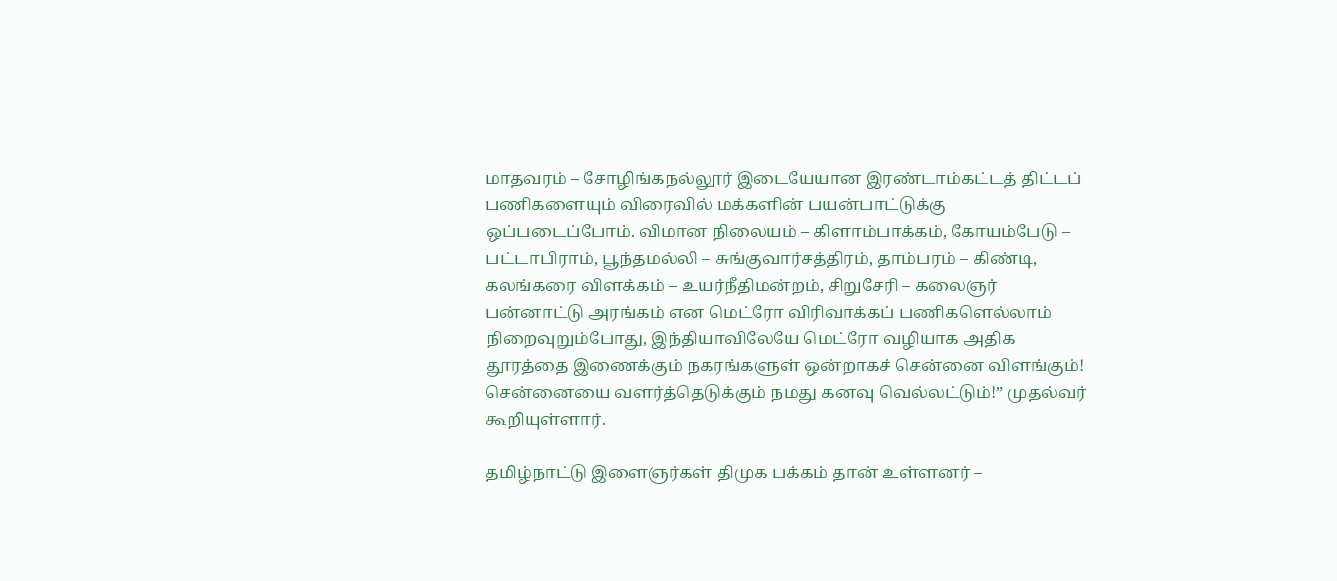மாதவரம் – சோழிங்கநல்லூர் இடையேயான இரண்டாம்கட்டத் திட்டப் பணிகளையும் விரைவில் மக்களின் பயன்பாட்டுக்கு ஒப்படைப்போம். விமான நிலையம் – கிளாம்பாக்கம், கோயம்பேடு – பட்டாபிராம், பூந்தமல்லி – சுங்குவார்சத்திரம், தாம்பரம் – கிண்டி, கலங்கரை விளக்கம் – உயர்நீதிமன்றம், சிறுசேரி – கலைஞர் பன்னாட்டு அரங்கம் என மெட்ரோ விரிவாக்கப் பணிகளெல்லாம் நிறைவுறும்போது, இந்தியாவிலேயே மெட்ரோ வழியாக அதிக தூரத்தை இணைக்கும் நகரங்களுள் ஒன்றாகச் சென்னை விளங்கும்! சென்னையை வளர்த்தெடுக்கும் நமது கனவு வெல்லட்டும்!” முதல்வர் கூறியுள்ளார்.

தமிழ்நாட்டு இளைஞர்கள் திமுக பக்கம் தான் உள்ளனர் –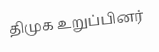திமுக உறுப்பினர்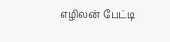எழிலன் பேட்டி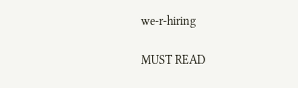we-r-hiring

MUST READ